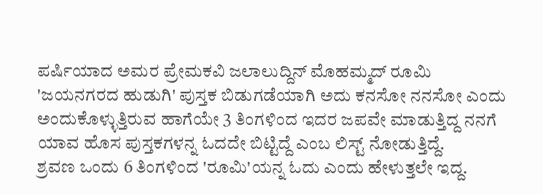ಪರ್ಷಿಯಾದ ಅಮರ ಪ್ರೇಮಕವಿ ಜಲಾಲುದ್ದಿನ್ ಮೊಹಮ್ಮದ್ ರೂಮಿ
'ಜಯನಗರದ ಹುಡುಗಿ' ಪುಸ್ತಕ ಬಿಡುಗಡೆಯಾಗಿ ಅದು ಕನಸೋ ನನಸೋ ಎಂದು ಅಂದುಕೊಳ್ಳುತ್ತಿರುವ ಹಾಗೆಯೇ 3 ತಿಂಗಳಿಂದ ಇದರ ಜಪವೇ ಮಾಡುತ್ತಿದ್ದ ನನಗೆ ಯಾವ ಹೊಸ ಪುಸ್ತಕಗಳನ್ನ ಓದದೇ ಬಿಟ್ಟಿದ್ದೆ ಎಂಬ ಲಿಸ್ಟ್ ನೋಡುತ್ತಿದ್ದೆ.
ಶ್ರವಣ ಒಂದು 6 ತಿಂಗಳಿಂದ 'ರೂಮಿ'ಯನ್ನ ಓದು ಎಂದು ಹೇಳುತ್ತಲೇ ಇದ್ದ.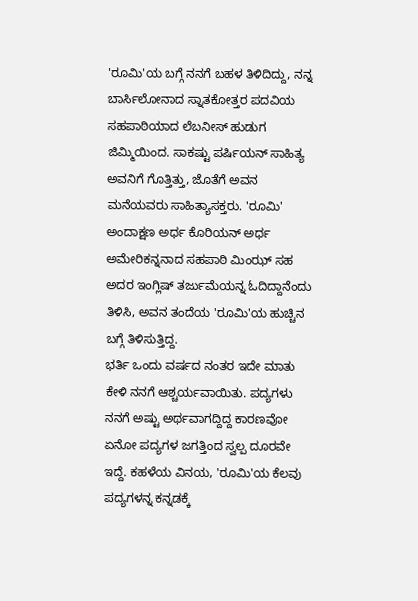'ರೂಮಿ'ಯ ಬಗ್ಗೆ ನನಗೆ ಬಹಳ ತಿಳಿದಿದ್ದು, ನನ್ನ ಬಾರ್ಸಿಲೋನಾದ ಸ್ನಾತಕೋತ್ತರ ಪದವಿಯ ಸಹಪಾಠಿಯಾದ ಲೆಬನೀಸ್ ಹುಡುಗ ಜಿಮ್ಮಿಯಿಂದ. ಸಾಕಷ್ಟು ಪರ್ಷಿಯನ್ ಸಾಹಿತ್ಯ ಅವನಿಗೆ ಗೊತ್ತಿತ್ತು, ಜೊತೆಗೆ ಅವನ ಮನೆಯವರು ಸಾಹಿತ್ಯಾಸಕ್ತರು. 'ರೂಮಿ' ಅಂದಾಕ್ಷಣ ಅರ್ಧ ಕೊರಿಯನ್ ಅರ್ಧ ಅಮೇರಿಕನ್ನನಾದ ಸಹಪಾಠಿ ಮಿಂಝ್ ಸಹ ಅದರ ಇಂಗ್ಲಿಷ್ ತರ್ಜುಮೆಯನ್ನ ಓದಿದ್ದಾನೆಂದು ತಿಳಿಸಿ, ಅವನ ತಂದೆಯ 'ರೂಮಿ'ಯ ಹುಚ್ಚಿನ ಬಗ್ಗೆ ತಿಳಿಸುತ್ತಿದ್ದ.
ಭರ್ತಿ ಒಂದು ವರ್ಷದ ನಂತರ ಇದೇ ಮಾತು ಕೇಳಿ ನನಗೆ ಆಶ್ಚರ್ಯವಾಯಿತು. ಪದ್ಯಗಳು ನನಗೆ ಅಷ್ಟು ಅರ್ಥವಾಗದ್ದಿದ್ದ ಕಾರಣವೋ ಏನೋ ಪದ್ಯಗಳ ಜಗತ್ತಿಂದ ಸ್ವಲ್ಪ ದೂರವೇ ಇದ್ದೆ. ಕಹಳೆಯ ವಿನಯ, 'ರೂಮಿ'ಯ ಕೆಲವು ಪದ್ಯಗಳನ್ನ ಕನ್ನಡಕ್ಕೆ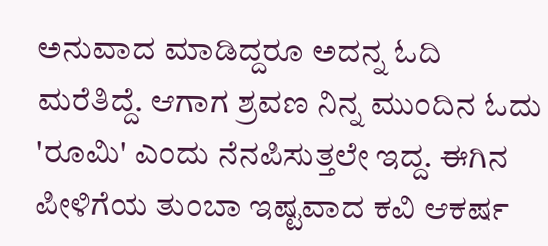ಅನುವಾದ ಮಾಡಿದ್ದರೂ ಅದನ್ನ ಓದಿ ಮರೆತಿದ್ದೆ. ಆಗಾಗ ಶ್ರವಣ ನಿನ್ನ ಮುಂದಿನ ಓದು 'ರೂಮಿ' ಎಂದು ನೆನಪಿಸುತ್ತಲೇ ಇದ್ದ. ಈಗಿನ ಪೀಳಿಗೆಯ ತುಂಬಾ ಇಷ್ಟವಾದ ಕವಿ ಆಕರ್ಷ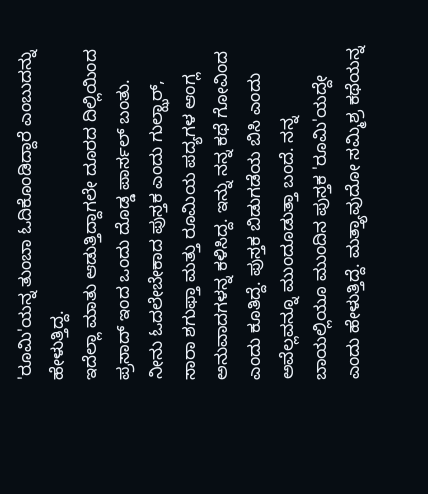'ರೂಮಿ'ಯನ್ನ ತುಂಬಾ ಓದಿಕೊಂಡಿದ್ದಾರೆ ಎಂಬುದನ್ನು ಹೇಳುತ್ತಿದ್ದ.
ಇದೆಲ್ಲಾ ಮಾತು ಆಡುತ್ತಿದ್ದಾಗಲೇ ದೂರದ ದಿಲ್ಲಿಯಿಂದ ಪ್ರಸಾದ್ ಇಂದ ಒಂದು ದೊಡ್ಡ ಪಾರ್ಸಲ್ ಬಂತು. ನೀನು ಓದಲೇಬೇಕಾದ ಪುಸ್ತಕ ಎಂದು ಗುಲ್ಝಾರ್, ಸಾರಾ ಶಗುಫ್ತಾ ಮತ್ತು ರೂಮಿಯ ಪದ್ಯಗಳ ಆಂಗ್ಲ ಅನುವಾದಗಳನ್ನ ಕಳಿಸಿದ್ದ. ಇನ್ನು ನನ್ನ ಕಥೆ ಗೋವಿಂದ ಎಂದು ಕೂತಿದ್ದೆ. ಪುಸ್ತಕ ಬಿಡುಗಡೆಯ ಬಿಸಿ ಎಂದು ಅವೆಲ್ಲವನ್ನೂ ಮುಂದೂಡುತ್ತಾ ಬಂದೆ. ನನ್ನ ಬಾಯಲ್ಲಿಯೂ ಮುಂದಿನ ಪುಸ್ತಕ 'ರೂಮಿ'ಯದ್ದೇ ಎಂದು ಹೇಳುತ್ತಿದ್ದೆ. ಮತ್ತ್ಯಾವುದೋ ಸಮ್ಮಿಶ್ರ ಕಥೆಯನ್ನ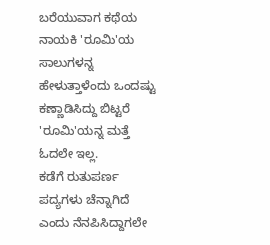ಬರೆಯುವಾಗ ಕಥೆಯ ನಾಯಕಿ 'ರೂಮಿ'ಯ ಸಾಲುಗಳನ್ನ ಹೇಳುತ್ತಾಳೆಂದು ಒಂದಷ್ಟು ಕಣ್ಣಾಡಿಸಿದ್ದು ಬಿಟ್ಟರೆ 'ರೂಮಿ'ಯನ್ನ ಮತ್ತೆ ಓದಲೇ ಇಲ್ಲ.
ಕಡೆಗೆ ರುತುಪರ್ಣ ಪದ್ಯಗಳು ಚೆನ್ನಾಗಿದೆ ಎಂದು ನೆನಪಿಸಿದ್ದಾಗಲೇ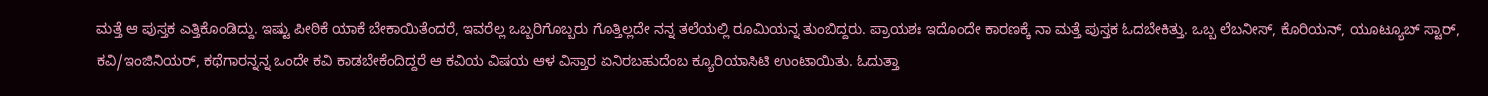ಮತ್ತೆ ಆ ಪುಸ್ತಕ ಎತ್ತಿಕೊಂಡಿದ್ದು. ಇಷ್ಟು ಪೀಠಿಕೆ ಯಾಕೆ ಬೇಕಾಯಿತೆಂದರೆ, ಇವರೆಲ್ಲ ಒಬ್ಬರಿಗೊಬ್ಬರು ಗೊತ್ತಿಲ್ಲದೇ ನನ್ನ ತಲೆಯಲ್ಲಿ ರೂಮಿಯನ್ನ ತುಂಬಿದ್ದರು. ಪ್ರಾಯಶಃ ಇದೊಂದೇ ಕಾರಣಕ್ಕೆ ನಾ ಮತ್ತೆ ಪುಸ್ತಕ ಓದಬೇಕಿತ್ತು. ಒಬ್ಬ ಲೆಬನೀಸ್, ಕೊರಿಯನ್, ಯೂಟ್ಯೂಬ್ ಸ್ಟಾರ್, ಕವಿ/ಇಂಜಿನಿಯರ್, ಕಥೆಗಾರನ್ನನ್ನ ಒಂದೇ ಕವಿ ಕಾಡಬೇಕೆಂದಿದ್ದರೆ ಆ ಕವಿಯ ವಿಷಯ ಆಳ ವಿಸ್ತಾರ ಏನಿರಬಹುದೆಂಬ ಕ್ಯೂರಿಯಾಸಿಟಿ ಉಂಟಾಯಿತು. ಓದುತ್ತಾ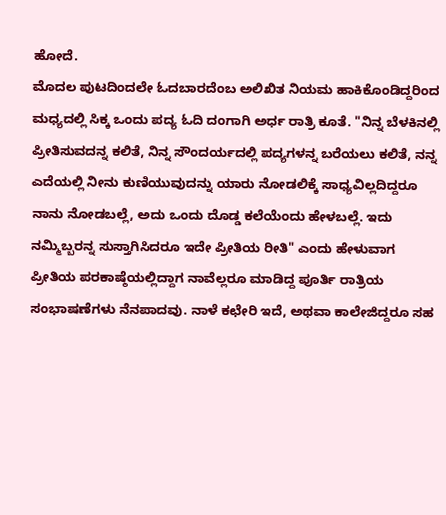ಹೋದೆ.
ಮೊದಲ ಪುಟದಿಂದಲೇ ಓದಬಾರದೆಂಬ ಅಲಿಖಿತ ನಿಯಮ ಹಾಕಿಕೊಂಡಿದ್ದರಿಂದ ಮಧ್ಯದಲ್ಲಿ ಸಿಕ್ಕ ಒಂದು ಪದ್ಯ ಓದಿ ದಂಗಾಗಿ ಅರ್ಧ ರಾತ್ರಿ ಕೂತೆ. "ನಿನ್ನ ಬೆಳಕಿನಲ್ಲಿ ಪ್ರೀತಿಸುವದನ್ನ ಕಲಿತೆ, ನಿನ್ನ ಸೌಂದರ್ಯದಲ್ಲಿ ಪದ್ಯಗಳನ್ನ ಬರೆಯಲು ಕಲಿತೆ, ನನ್ನ ಎದೆಯಲ್ಲಿ ನೀನು ಕುಣಿಯುವುದನ್ನು ಯಾರು ನೋಡಲಿಕ್ಕೆ ಸಾಧ್ಯವಿಲ್ಲದಿದ್ದರೂ ನಾನು ನೋಡಬಲ್ಲೆ, ಅದು ಒಂದು ದೊಡ್ಡ ಕಲೆಯೆಂದು ಹೇಳಬಲ್ಲೆ. ಇದು ನಮ್ಮಿಬ್ಬರನ್ನ ಸುಸ್ತಾಗಿಸಿದರೂ ಇದೇ ಪ್ರೀತಿಯ ರೀತಿ" ಎಂದು ಹೇಳುವಾಗ ಪ್ರೀತಿಯ ಪರಕಾಷ್ಠೆಯಲ್ಲಿದ್ದಾಗ ನಾವೆಲ್ಲರೂ ಮಾಡಿದ್ದ ಪೂರ್ತಿ ರಾತ್ರಿಯ ಸಂಭಾಷಣೆಗಳು ನೆನಪಾದವು. ನಾಳೆ ಕಛೇರಿ ಇದೆ, ಅಥವಾ ಕಾಲೇಜಿದ್ದರೂ ಸಹ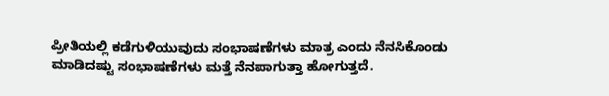ಪ್ರೀತಿಯಲ್ಲಿ ಕಡೆಗುಳಿಯುವುದು ಸಂಭಾಷಣೆಗಳು ಮಾತ್ರ ಎಂದು ನೆನಸಿಕೊಂಡು ಮಾಡಿದಷ್ಟು ಸಂಭಾಷಣೆಗಳು ಮತ್ತೆ ನೆನಪಾಗುತ್ತಾ ಹೋಗುತ್ತದೆ.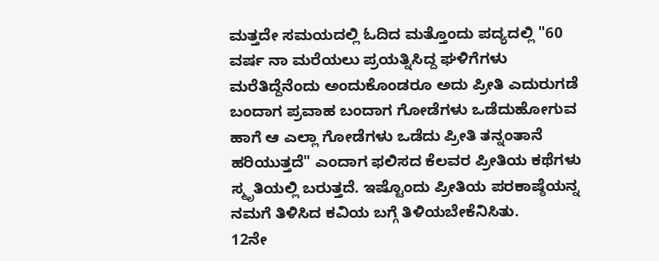ಮತ್ತದೇ ಸಮಯದಲ್ಲಿ ಓದಿದ ಮತ್ತೊಂದು ಪದ್ಯದಲ್ಲಿ "60 ವರ್ಷ ನಾ ಮರೆಯಲು ಪ್ರಯತ್ನಿಸಿದ್ದ ಘಳಿಗೆಗಳು ಮರೆತಿದ್ದೆನೆಂದು ಅಂದುಕೊಂಡರೂ ಅದು ಪ್ರೀತಿ ಎದುರುಗಡೆ ಬಂದಾಗ ಪ್ರವಾಹ ಬಂದಾಗ ಗೋಡೆಗಳು ಒಡೆದುಹೋಗುವ ಹಾಗೆ ಆ ಎಲ್ಲಾ ಗೋಡೆಗಳು ಒಡೆದು ಪ್ರೀತಿ ತನ್ನಂತಾನೆ ಹರಿಯುತ್ತದೆ" ಎಂದಾಗ ಫಲಿಸದ ಕೆಲವರ ಪ್ರೀತಿಯ ಕಥೆಗಳು ಸ್ಮೃತಿಯಲ್ಲಿ ಬರುತ್ತದೆ. ಇಷ್ಟೊಂದು ಪ್ರೀತಿಯ ಪರಕಾಷ್ಠೆಯನ್ನ ನಮಗೆ ತಿಳಿಸಿದ ಕವಿಯ ಬಗ್ಗೆ ತಿಳಿಯಬೇಕೆನಿಸಿತು.
12ನೇ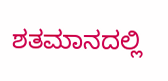ಶತಮಾನದಲ್ಲಿ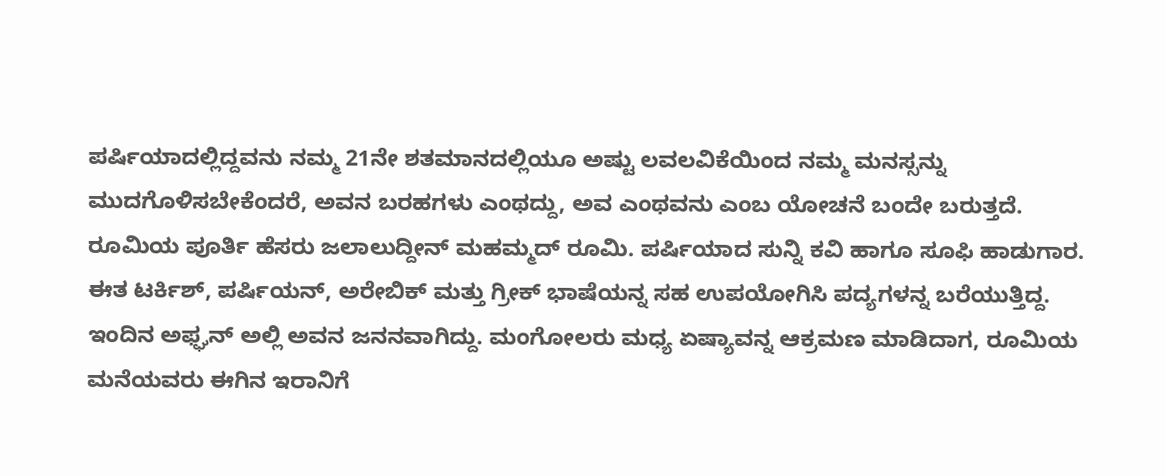ಪರ್ಷಿಯಾದಲ್ಲಿದ್ದವನು ನಮ್ಮ 21ನೇ ಶತಮಾನದಲ್ಲಿಯೂ ಅಷ್ಟು ಲವಲವಿಕೆಯಿಂದ ನಮ್ಮ ಮನಸ್ಸನ್ನು ಮುದಗೊಳಿಸಬೇಕೆಂದರೆ, ಅವನ ಬರಹಗಳು ಎಂಥದ್ದು, ಅವ ಎಂಥವನು ಎಂಬ ಯೋಚನೆ ಬಂದೇ ಬರುತ್ತದೆ. ರೂಮಿಯ ಪೂರ್ತಿ ಹೆಸರು ಜಲಾಲುದ್ದೀನ್ ಮಹಮ್ಮದ್ ರೂಮಿ. ಪರ್ಷಿಯಾದ ಸುನ್ನಿ ಕವಿ ಹಾಗೂ ಸೂಫಿ ಹಾಡುಗಾರ. ಈತ ಟರ್ಕಿಶ್, ಪರ್ಷಿಯನ್, ಅರೇಬಿಕ್ ಮತ್ತು ಗ್ರೀಕ್ ಭಾಷೆಯನ್ನ ಸಹ ಉಪಯೋಗಿಸಿ ಪದ್ಯಗಳನ್ನ ಬರೆಯುತ್ತಿದ್ದ.
ಇಂದಿನ ಅಫ್ಘನ್ ಅಲ್ಲಿ ಅವನ ಜನನವಾಗಿದ್ದು. ಮಂಗೋಲರು ಮಧ್ಯ ಏಷ್ಯಾವನ್ನ ಆಕ್ರಮಣ ಮಾಡಿದಾಗ, ರೂಮಿಯ ಮನೆಯವರು ಈಗಿನ ಇರಾನಿಗೆ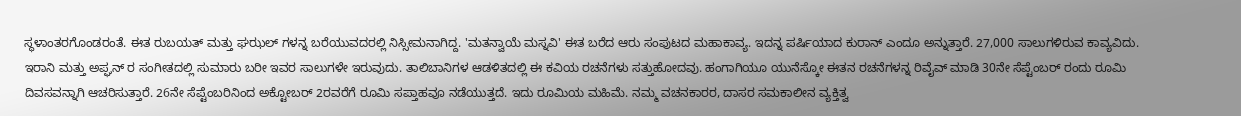ಸ್ಥಳಾಂತರಗೊಂಡರಂತೆ. ಈತ ರುಬಯತ್ ಮತ್ತು ಘಝಲ್ ಗಳನ್ನ ಬರೆಯುವದರಲ್ಲಿ ನಿಸ್ಸೀಮನಾಗಿದ್ದ. 'ಮತನ್ವಾಯೆ ಮಸ್ನವಿ' ಈತ ಬರೆದ ಆರು ಸಂಪುಟದ ಮಹಾಕಾವ್ಯ. ಇದನ್ನ ಪರ್ಷಿಯಾದ ಕುರಾನ್ ಎಂದೂ ಅನ್ನುತ್ತಾರೆ. 27,000 ಸಾಲುಗಳಿರುವ ಕಾವ್ಯವಿದು. ಇರಾನಿ ಮತ್ತು ಅಪ್ಘನ್ ರ ಸಂಗೀತದಲ್ಲಿ ಸುಮಾರು ಬರೀ ಇವರ ಸಾಲುಗಳೇ ಇರುವುದು. ತಾಲಿಬಾನಿಗಳ ಆಡಳಿತದಲ್ಲಿ ಈ ಕವಿಯ ರಚನೆಗಳು ಸತ್ತುಹೋದವು. ಹಂಗಾಗಿಯೂ ಯುನೆಸ್ಕೋ ಈತನ ರಚನೆಗಳನ್ನ ರಿವೈವ್ ಮಾಡಿ 30ನೇ ಸೆಪ್ಟೆಂಬರ್ ರಂದು ರೂಮಿ ದಿವಸವನ್ನಾಗಿ ಆಚರಿಸುತ್ತಾರೆ. 26ನೇ ಸೆಪ್ಟೆಂಬರಿನಿಂದ ಅಕ್ಟೋಬರ್ 2ರವರೆಗೆ ರೂಮಿ ಸಪ್ತಾಹವೂ ನಡೆಯುತ್ತದೆ. ಇದು ರೂಮಿಯ ಮಹಿಮೆ. ನಮ್ಮ ವಚನಕಾರರ, ದಾಸರ ಸಮಕಾಲೀನ ವ್ಯಕ್ತಿತ್ವ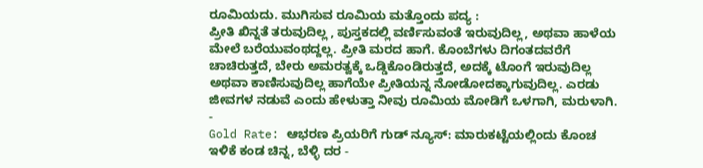ರೂಮಿಯದು. ಮುಗಿಸುವ ರೂಮಿಯ ಮತ್ತೊಂದು ಪದ್ಯ :
ಪ್ರೀತಿ ಖಿನ್ನತೆ ತರುವುದಿಲ್ಲ , ಪುಸ್ತಕದಲ್ಲಿ ವರ್ಣಿಸುವಂತೆ ಇರುವುದಿಲ್ಲ, ಅಥವಾ ಹಾಳೆಯ ಮೇಲೆ ಬರೆಯುವಂಥದ್ದಲ್ಲ. ಪ್ರೀತಿ ಮರದ ಹಾಗೆ. ಕೊಂಬೆಗಳು ದಿಗಂತದವರೆಗೆ ಚಾಚಿರುತ್ತದೆ, ಬೇರು ಅಮರತ್ವಕ್ಕೆ ಒಡ್ಡಿಕೊಂಡಿರುತ್ತದೆ, ಅದಕ್ಕೆ ಟೊಂಗೆ ಇರುವುದಿಲ್ಲ ಅಥವಾ ಕಾಣಿಸುವುದಿಲ್ಲ ಹಾಗೆಯೇ ಪ್ರೀತಿಯನ್ನ ನೋಡೋದಕ್ಕಾಗುವುದಿಲ್ಲ. ಎರಡು ಜೀವಗಳ ನಡುವೆ ಎಂದು ಹೇಳುತ್ತಾ ನೀವು ರೂಮಿಯ ಮೋಡಿಗೆ ಒಳಗಾಗಿ, ಮರುಳಾಗಿ.
-
Gold Rate: ಆಭರಣ ಪ್ರಿಯರಿಗೆ ಗುಡ್ ನ್ಯೂಸ್: ಮಾರುಕಟ್ಟೆಯಲ್ಲಿಂದು ಕೊಂಚ ಇಳಿಕೆ ಕಂಡ ಚಿನ್ನ, ಬೆಳ್ಳಿ ದರ -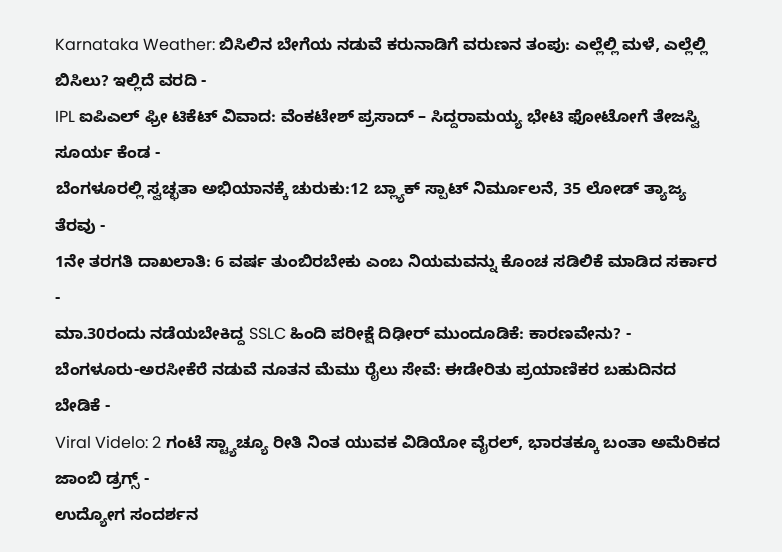Karnataka Weather: ಬಿಸಿಲಿನ ಬೇಗೆಯ ನಡುವೆ ಕರುನಾಡಿಗೆ ವರುಣನ ತಂಪು: ಎಲ್ಲೆಲ್ಲಿ ಮಳೆ, ಎಲ್ಲೆಲ್ಲಿ ಬಿಸಿಲು? ಇಲ್ಲಿದೆ ವರದಿ -
IPL ಐಪಿಎಲ್ ಫ್ರೀ ಟಿಕೆಟ್ ವಿವಾದ: ವೆಂಕಟೇಶ್ ಪ್ರಸಾದ್ – ಸಿದ್ದರಾಮಯ್ಯ ಭೇಟಿ ಫೋಟೋಗೆ ತೇಜಸ್ವಿ ಸೂರ್ಯ ಕೆಂಡ -
ಬೆಂಗಳೂರಲ್ಲಿ ಸ್ವಚ್ಛತಾ ಅಭಿಯಾನಕ್ಕೆ ಚುರುಕು:12 ಬ್ಲ್ಯಾಕ್ ಸ್ಪಾಟ್ ನಿರ್ಮೂಲನೆ, 35 ಲೋಡ್ ತ್ಯಾಜ್ಯ ತೆರವು -
1ನೇ ತರಗತಿ ದಾಖಲಾತಿ: 6 ವರ್ಷ ತುಂಬಿರಬೇಕು ಎಂಬ ನಿಯಮವನ್ನು ಕೊಂಚ ಸಡಿಲಿಕೆ ಮಾಡಿದ ಸರ್ಕಾರ -
ಮಾ.30ರಂದು ನಡೆಯಬೇಕಿದ್ದ SSLC ಹಿಂದಿ ಪರೀಕ್ಷೆ ದಿಢೀರ್ ಮುಂದೂಡಿಕೆ: ಕಾರಣವೇನು? -
ಬೆಂಗಳೂರು-ಅರಸೀಕೆರೆ ನಡುವೆ ನೂತನ ಮೆಮು ರೈಲು ಸೇವೆ: ಈಡೇರಿತು ಪ್ರಯಾಣಿಕರ ಬಹುದಿನದ ಬೇಡಿಕೆ -
Viral Videlo: 2 ಗಂಟೆ ಸ್ಟ್ಯಾಚ್ಯೂ ರೀತಿ ನಿಂತ ಯುವಕ ವಿಡಿಯೋ ವೈರಲ್, ಭಾರತಕ್ಕೂ ಬಂತಾ ಅಮೆರಿಕದ ಜಾಂಬಿ ಡ್ರಗ್ಸ್ -
ಉದ್ಯೋಗ ಸಂದರ್ಶನ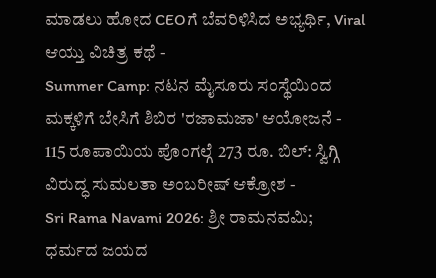ಮಾಡಲು ಹೋದ CEOಗೆ ಬೆವರಿಳಿಸಿದ ಅಭ್ಯರ್ಥಿ, Viral ಆಯ್ತು ವಿಚಿತ್ರ ಕಥೆ -
Summer Camp: ನಟನ ಮೈಸೂರು ಸಂಸ್ಥೆಯಿಂದ ಮಕ್ಕಳಿಗೆ ಬೇಸಿಗೆ ಶಿಬಿರ 'ರಜಾಮಜಾ' ಆಯೋಜನೆ -
115 ರೂಪಾಯಿಯ ಪೊಂಗಲ್ಗೆ 273 ರೂ. ಬಿಲ್: ಸ್ವಿಗ್ಗಿ ವಿರುದ್ಧ ಸುಮಲತಾ ಅಂಬರೀಷ್ ಆಕ್ರೋಶ -
Sri Rama Navami 2026: ಶ್ರೀ ರಾಮನವಮಿ; ಧರ್ಮದ ಜಯದ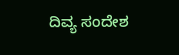ದಿವ್ಯ ಸಂದೇಶ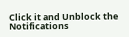Click it and Unblock the Notifications